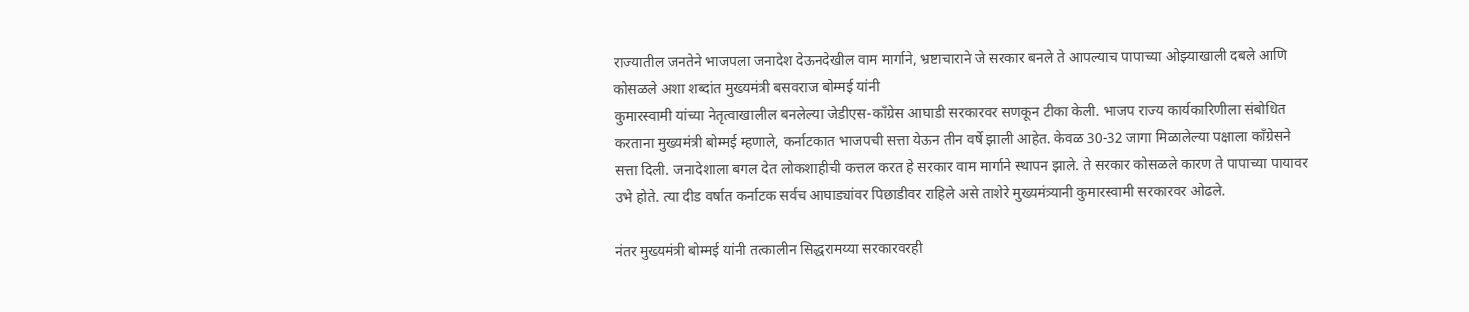राज्यातील जनतेने भाजपला जनादेश देऊनदेखील वाम मार्गाने, भ्रष्टाचाराने जे सरकार बनले ते आपल्याच पापाच्या ओझ्याखाली दबले आणि कोसळले अशा शब्दांत मुख्यमंत्री बसवराज बोम्मई यांनी
कुमारस्वामी यांच्या नेतृत्वाखालील बनलेल्या जेडीएस-काँग्रेस आघाडी सरकारवर सणकून टीका केली. भाजप राज्य कार्यकारिणीला संबोधित करताना मुख्यमंत्री बोम्मई म्हणाले, कर्नाटकात भाजपची सत्ता येऊन तीन वर्षे झाली आहेत. केवळ 30-32 जागा मिळालेल्या पक्षाला काँग्रेसने सत्ता दिली. जनादेशाला बगल देत लोकशाहीची कत्तल करत हे सरकार वाम मार्गाने स्थापन झाले. ते सरकार कोसळले कारण ते पापाच्या पायावर उभे होते. त्या दीड वर्षात कर्नाटक सर्वच आघाड्यांवर पिछाडीवर राहिले असे ताशेरे मुख्यमंत्र्यानी कुमारस्वामी सरकारवर ओढले.

नंतर मुख्यमंत्री बोम्मई यांनी तत्कालीन सिद्धरामय्या सरकारवरही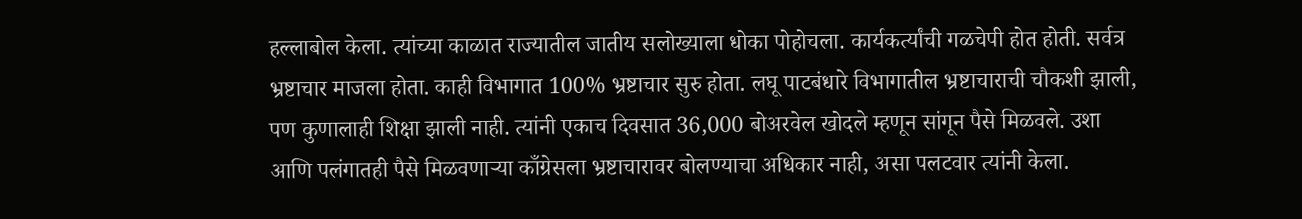हल्लाबोल केला. त्यांच्या काळात राज्यातील जातीय सलोख्याला धोका पोहोचला. कार्यकर्त्यांची गळचेपी होत होती. सर्वत्र भ्रष्टाचार माजला होता. काही विभागात 100% भ्रष्टाचार सुरु होता. लघू पाटबंधारे विभागातील भ्रष्टाचाराची चौकशी झाली, पण कुणालाही शिक्षा झाली नाही. त्यांनी एकाच दिवसात 36,000 बोअरवेल खोदले म्हणून सांगून पैसे मिळवले. उशा आणि पलंगातही पैसे मिळवणाऱ्या काँग्रेसला भ्रष्टाचारावर बोलण्याचा अधिकार नाही, असा पलटवार त्यांनी केला.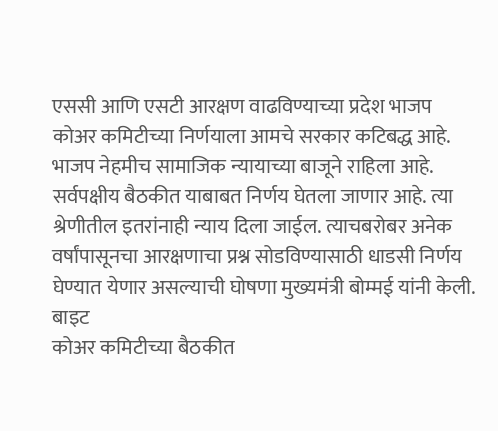एससी आणि एसटी आरक्षण वाढविण्याच्या प्रदेश भाजप कोअर कमिटीच्या निर्णयाला आमचे सरकार कटिबद्ध आहे. भाजप नेहमीच सामाजिक न्यायाच्या बाजूने राहिला आहे. सर्वपक्षीय बैठकीत याबाबत निर्णय घेतला जाणार आहे. त्या श्रेणीतील इतरांनाही न्याय दिला जाईल. त्याचबरोबर अनेक वर्षांपासूनचा आरक्षणाचा प्रश्न सोडविण्यासाठी धाडसी निर्णय घेण्यात येणार असल्याची घोषणा मुख्यमंत्री बोम्मई यांनी केली. बाइट
कोअर कमिटीच्या बैठकीत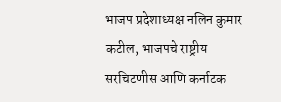भाजप प्रदेशाध्यक्ष नलिन कुमार कटील, भाजपचे राष्ट्रीय सरचिटणीस आणि कर्नाटक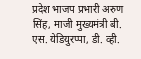प्रदेश भाजप प्रभारी अरुण सिंह, माजी मुख्यमंत्री बी. एस. येडियुरप्पा, डी. व्ही.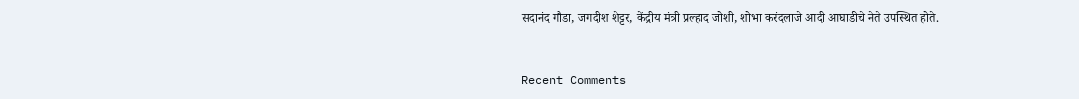सदानंद गौडा, जगदीश शेट्टर, केंद्रीय मंत्री प्रल्हाद जोशी, शोभा करंदलाजे आदी आघाडीचे नेते उपस्थित होते.


Recent Comments